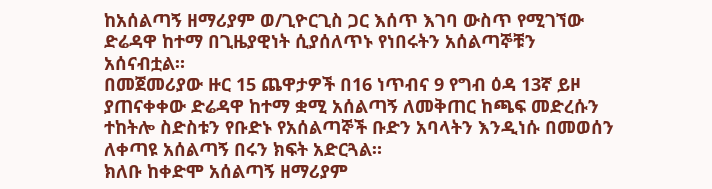ከአሰልጣኝ ዘማሪያም ወ/ጊዮርጊስ ጋር እሰጥ እገባ ውስጥ የሚገኘው ድሬዳዋ ከተማ በጊዜያዊነት ሲያሰለጥኑ የነበሩትን አሰልጣኞቹን አሰናብቷል።
በመጀመሪያው ዙር 15 ጨዋታዎች በ16 ነጥብና 9 የግብ ዕዳ 13ኛ ይዞ ያጠናቀቀው ድሬዳዋ ከተማ ቋሚ አሰልጣኝ ለመቅጠር ከጫፍ መድረሱን ተከትሎ ስድስቱን የቡድኑ የአሰልጣኞች ቡድን አባላትን እንዲነሱ በመወሰን ለቀጣዩ አሰልጣኝ በሩን ክፍት አድርጓል።
ክለቡ ከቀድሞ አሰልጣኝ ዘማሪያም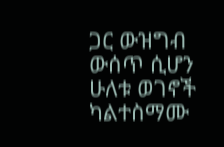ጋር ውዝግብ ውሰጥ ሲሆን ሁለቱ ወገኖች ካልተስማሙ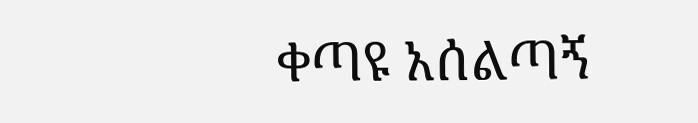ቀጣዩ አሰልጣኝ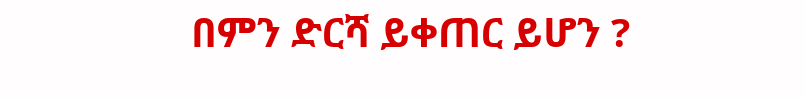በምን ድርሻ ይቀጠር ይሆን ?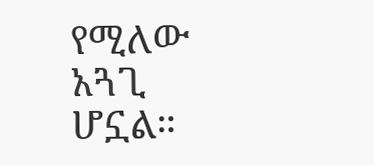የሚለው አጓጊ ሆኗል።